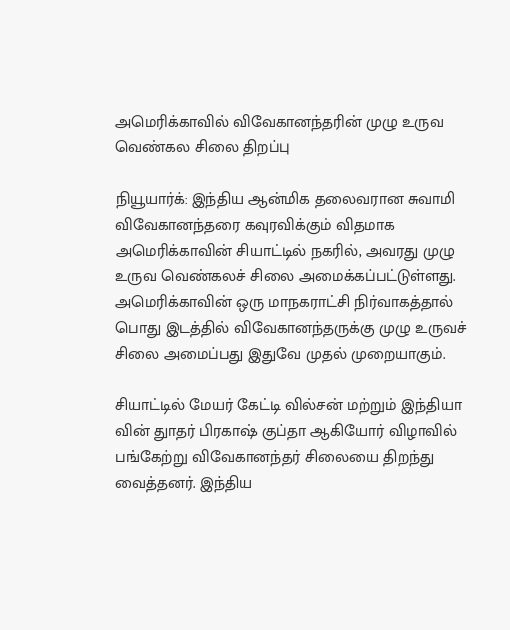அமெரிக்காவில் விவேகானந்தரின் முழு உருவ வெண்கல சிலை திறப்பு

நியூயார்க்: இந்திய ஆன்மிக தலைவரான சுவாமி விவேகானந்தரை கவுரவிக்கும் விதமாக அமெரிக்காவின் சியாட்டில் நகரில், அவரது முழு உருவ வெண்கலச் சிலை அமைக்கப்பட்டுள்ளது. அமெரிக்காவின் ஒரு மாநகராட்சி நிர்வாகத்தால் பொது இடத்தில் விவேகானந்தருக்கு முழு உருவச் சிலை அமைப்பது இதுவே முதல் முறையாகும்.

சியாட்டில் மேயர் கேட்டி வில்சன் மற்றும் இந்தியா வின் துாதர் பிரகாஷ் குப்தா ஆகியோர் விழாவில் பங்கேற்று விவேகானந்தர் சிலையை திறந்து வைத்தனர். இந்திய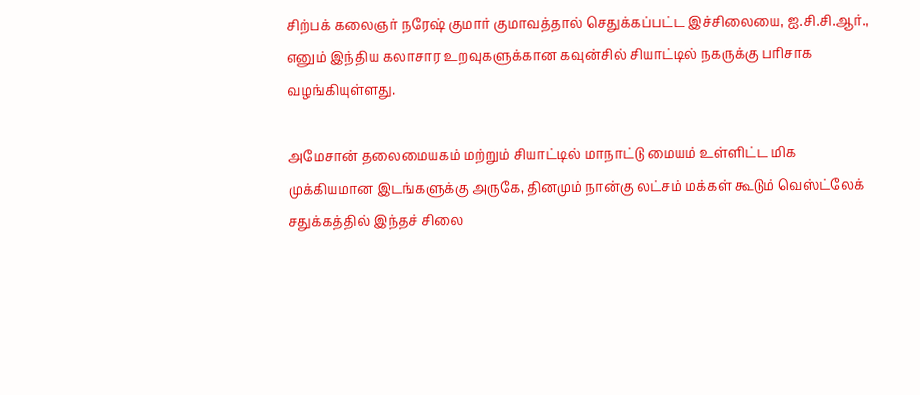சிற்பக் கலைஞர் நரேஷ் குமார் குமாவத்தால் செதுக்கப்பட்ட இச்சிலையை, ஐ.சி.சி.ஆர்., எனும் இந்திய கலாசார உறவுகளுக்கான கவுன்சில் சியாட்டில் நகருக்கு பரிசாக வழங்கியுள்ளது.

அமேசான் தலைமையகம் மற்றும் சியாட்டில் மாநாட்டு மையம் உள்ளிட்ட மிக முக்கியமான இடங்களுக்கு அருகே, தினமும் நான்கு லட்சம் மக்கள் கூடும் வெஸ்ட்லேக் சதுக்கத்தில் இந்தச் சிலை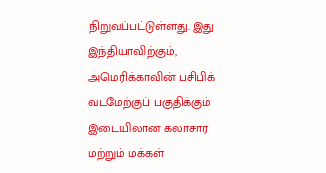நிறுவப்பட்டுள்ளது. இது இந்தியாவிற்கும், அமெரிக்காவின் பசிபிக் வடமேற்குப் பகுதிக்கும் இடையிலான கலாசார மற்றும் மக்கள்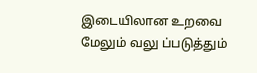இடையிலான உறவை மேலும் வலு ப்படுத்தும்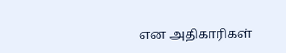என அதிகாரிகள்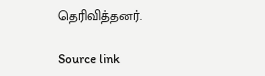தெரிவித்தனர்.

Source link